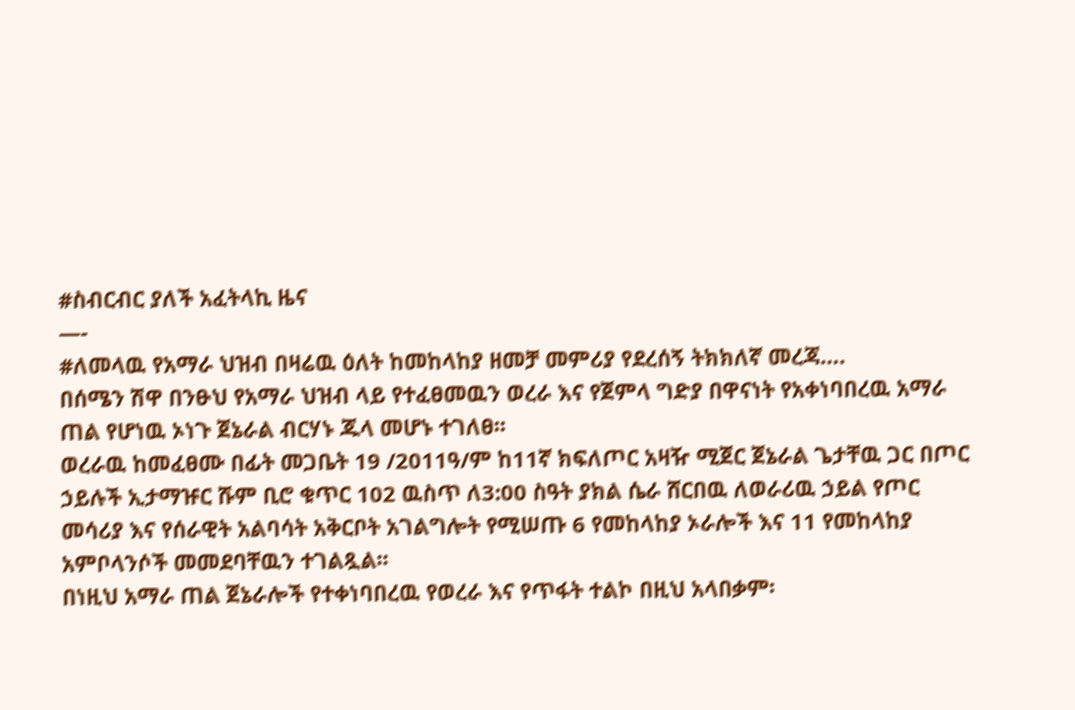#ስብርብር ያለች አፈትላኪ ዜና
—-
#ለመላዉ የአማራ ህዝብ በዛሬዉ ዕለት ከመከላከያ ዘመቻ መምሪያ የደረሰኝ ትክክለኛ መረጃ….
በሰሜን ሽዋ በንፁህ የአማራ ህዝብ ላይ የተፈፀመዉን ወረራ እና የጀምላ ግድያ በዋናነት የአቀነባበረዉ አማራ ጠል የሆነዉ ኦነጉ ጀኔራል ብርሃኑ ጁላ መሆኑ ተገለፀ፡፡
ወረራዉ ከመፈፀሙ በፊት መጋቤት 19 /2011ዓ/ም ከ11ኛ ክፍለጦር አዛዥ ሚጀር ጀኔራል ጌታቸዉ ጋር በጦር ኃይሉች ኢታማዡር ሹም ቢሮ ቁጥር 102 ዉስጥ ለ3:00 ስዓት ያክል ሴራ ሸርበዉ ለወራሪዉ ኃይል የጦር መሳሪያ እና የሰራዊት አልባሳት አቅርቦት አገልግሎት የሚሠጡ 6 የመከላከያ ኦራሎች እና 11 የመከላከያ አምቦላንሶች መመደባቸዉን ተገልጿል፡፡
በነዚህ አማራ ጠል ጀኔራሎች የተቀነባበረዉ የወረራ እና የጥፋት ተልኮ በዚህ አላበቃም፡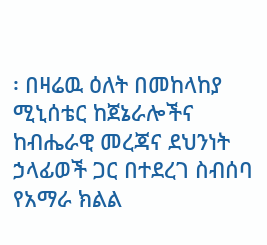፡ በዛሬዉ ዕለት በመከላከያ ሚኒሰቴር ከጀኔራሎችና ከብሔራዊ መረጃና ደህንነት ኃላፊወች ጋር በተደረገ ስብሰባ የአማራ ክልል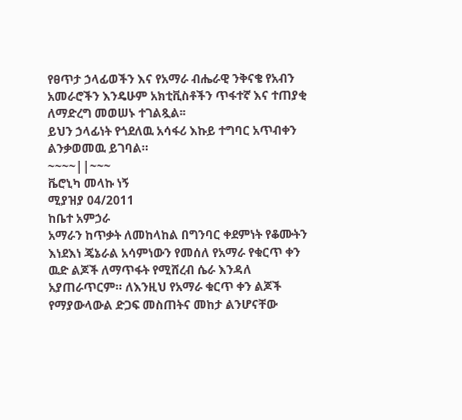የፀጥታ ኃላፊወችን እና የአማራ ብሔራዊ ንቅናቄ የአብን አመራሮችን እንዴሁም አክቲቪስቶችን ጥፋተኛ እና ተጠያቂ ለማድረግ መወሠኑ ተገልጿል፡፡
ይህን ኃላፊነት የጎደለዉ አሳፋሪ እኩይ ተግባር አጥብቀን ልንቃወመዉ ይገባል።
~~~~||~~~
ቬሮኒካ መላኩ ነኝ
ሚያዝያ 04/2011
ከቤተ አምኃራ
አማራን ከጥቃት ለመከላከል በግንባር ቀደምነት የቆሙትን እነደእነ ጄኔራል አሳምነውን የመሰለ የአማራ የቁርጥ ቀን ዉድ ልጆች ለማጥፋት የሚሸረብ ሴራ እንዳለ አያጠራጥርም። ለእንዚህ የአማራ ቁርጥ ቀን ልጆች የማያውላውል ድጋፍ መስጠትና መከታ ልንሆናቸው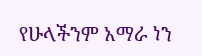የሁላችንም አማራ ነን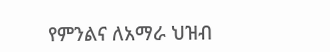የምንልና ለአማራ ህዝብ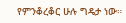የምንቆረቆር ሁሉ ግዴታ ነው።